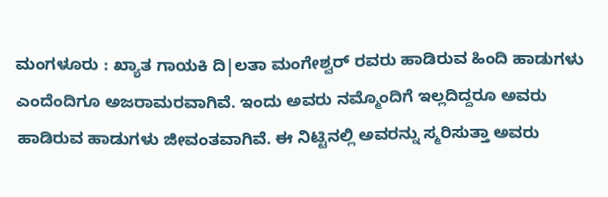ಮಂಗಳೂರು : ಖ್ಯಾತ ಗಾಯಕಿ ದಿ|ಲತಾ ಮಂಗೇಶ್ವರ್ ರವರು ಹಾಡಿರುವ ಹಿಂದಿ ಹಾಡುಗಳು ಎಂದೆಂದಿಗೂ ಅಜರಾಮರವಾಗಿವೆ. ಇಂದು ಅವರು ನಮ್ಮೊಂದಿಗೆ ಇಲ್ಲದಿದ್ದರೂ ಅವರು ಹಾಡಿರುವ ಹಾಡುಗಳು ಜೀವಂತವಾಗಿವೆ. ಈ ನಿಟ್ಟಿನಲ್ಲಿ ಅವರನ್ನು ಸ್ಮರಿಸುತ್ತಾ ಅವರು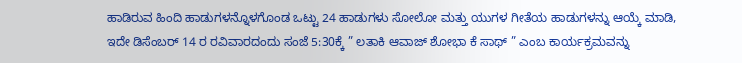ಹಾಡಿರುವ ಹಿಂದಿ ಹಾಡುಗಳನ್ನೊಳಗೊಂಡ ಒಟ್ಟು 24 ಹಾಡುಗಳು ಸೋಲೋ ಮತ್ತು ಯುಗಳ ಗೀತೆಯ ಹಾಡುಗಳನ್ನು ಆಯ್ಕೆ ಮಾಡಿ, ಇದೇ ಡಿಸೆಂಬರ್ 14 ರ ರವಿವಾರದಂದು ಸಂಜೆ 5:30ಕ್ಕೆ ” ಲತಾಕಿ ಆವಾಜ್ ಶೋಭಾ ಕೆ ಸಾಥ್ ” ಎಂಬ ಕಾರ್ಯಕ್ರಮವನ್ನು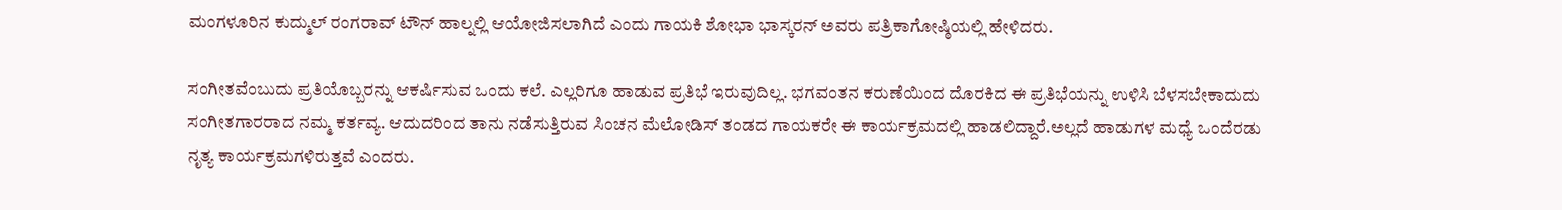ಮಂಗಳೂರಿನ ಕುದ್ಮುಲ್ ರಂಗರಾವ್ ಟೌನ್ ಹಾಲ್ನಲ್ಲಿ ಆಯೋಜಿಸಲಾಗಿದೆ ಎಂದು ಗಾಯಕಿ ಶೋಭಾ ಭಾಸ್ಕರನ್ ಅವರು ಪತ್ರಿಕಾಗೋಷ್ಠಿಯಲ್ಲಿ ಹೇಳಿದರು.

ಸಂಗೀತವೆಂಬುದು ಪ್ರತಿಯೊಬ್ಬರನ್ನು ಆಕರ್ಷಿಸುವ ಒಂದು ಕಲೆ. ಎಲ್ಲರಿಗೂ ಹಾಡುವ ಪ್ರತಿಭೆ ಇರುವುದಿಲ್ಲ. ಭಗವಂತನ ಕರುಣೆಯಿಂದ ದೊರಕಿದ ಈ ಪ್ರತಿಭೆಯನ್ನು ಉಳಿಸಿ ಬೆಳಸಬೇಕಾದುದು ಸಂಗೀತಗಾರರಾದ ನಮ್ಮ ಕರ್ತವ್ಯ. ಆದುದರಿಂದ ತಾನು ನಡೆಸುತ್ತಿರುವ ಸಿಂಚನ ಮೆಲೋಡಿಸ್ ತಂಡದ ಗಾಯಕರೇ ಈ ಕಾರ್ಯಕ್ರಮದಲ್ಲಿ ಹಾಡಲಿದ್ದಾರೆ.ಅಲ್ಲದೆ ಹಾಡುಗಳ ಮಧ್ಯೆ ಒಂದೆರಡು ನೃತ್ಯ ಕಾರ್ಯಕ್ರಮಗಳಿರುತ್ತವೆ ಎಂದರು.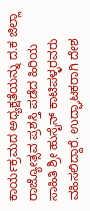ಕಾರ್ಯಕ್ರಮದ ಅಧ್ಯಕ್ಷತೆಯನ್ನು ದ.ಕ ಜಿಲ್ಲಾ ರಾಜ್ಯೋತ್ಸವ ಪ್ರಶಸ್ತಿ ಪಡೆದ ಹಿರಿಯ ಸಾಹಿತಿ ಶ್ರೀ ಹುಸೈನ್ ಕಾಟಿಪಳ್ಳರವರು ವಹಿಸಲಿದ್ದಾರೆ. ಉದ್ಘಾಟಕರಾಗಿ ದೇಶ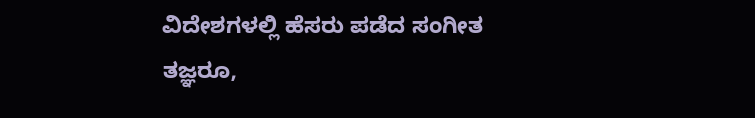ವಿದೇಶಗಳಲ್ಲಿ ಹೆಸರು ಪಡೆದ ಸಂಗೀತ ತಜ್ಞರೂ,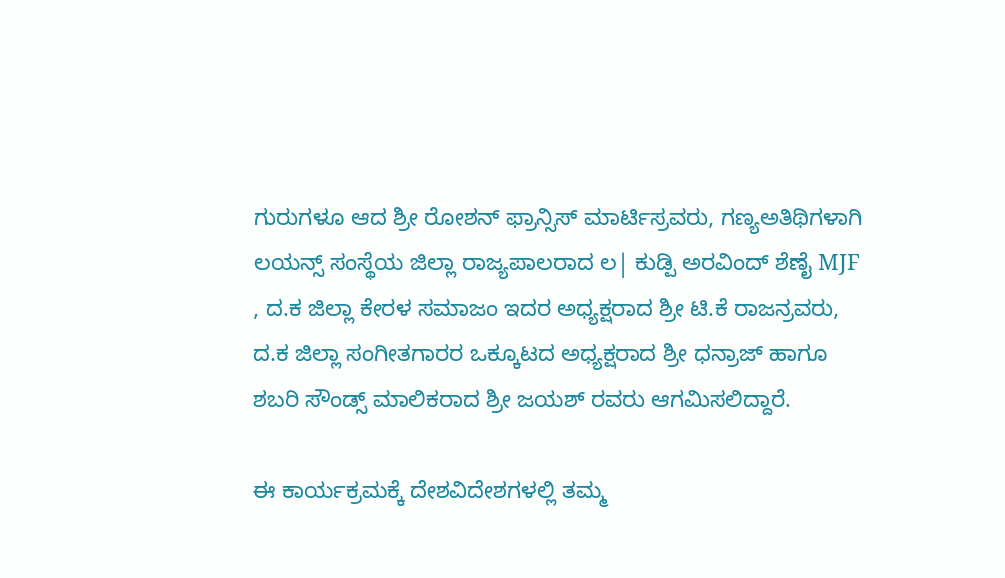ಗುರುಗಳೂ ಆದ ಶ್ರೀ ರೋಶನ್ ಫ್ರಾನ್ಸಿಸ್ ಮಾರ್ಟಿಸ್ರವರು, ಗಣ್ಯಅತಿಥಿಗಳಾಗಿ ಲಯನ್ಸ್ ಸಂಸ್ಥೆಯ ಜಿಲ್ಲಾ ರಾಜ್ಯಪಾಲರಾದ ಲ| ಕುಡ್ಪಿ ಅರವಿಂದ್ ಶೆಣೈ MJF , ದ.ಕ ಜಿಲ್ಲಾ ಕೇರಳ ಸಮಾಜಂ ಇದರ ಅಧ್ಯಕ್ಷರಾದ ಶ್ರೀ ಟಿ.ಕೆ ರಾಜನ್ರವರು, ದ.ಕ ಜಿಲ್ಲಾ ಸಂಗೀತಗಾರರ ಒಕ್ಕೂಟದ ಅಧ್ಯಕ್ಷರಾದ ಶ್ರೀ ಧನ್ರಾಜ್ ಹಾಗೂ ಶಬರಿ ಸೌಂಡ್ಸ್ ಮಾಲಿಕರಾದ ಶ್ರೀ ಜಯಶ್ ರವರು ಆಗಮಿಸಲಿದ್ದಾರೆ.

ಈ ಕಾರ್ಯಕ್ರಮಕ್ಕೆ ದೇಶವಿದೇಶಗಳಲ್ಲಿ ತಮ್ಮ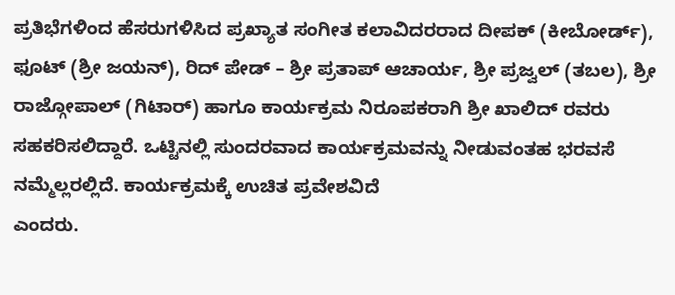ಪ್ರತಿಭೆಗಳಿಂದ ಹೆಸರುಗಳಿಸಿದ ಪ್ರಖ್ಯಾತ ಸಂಗೀತ ಕಲಾವಿದರರಾದ ದೀಪಕ್ (ಕೀಬೋರ್ಡ್), ಫೂಟ್ (ಶ್ರೀ ಜಯನ್), ರಿದ್ ಪೇಡ್ – ಶ್ರೀ ಪ್ರತಾಪ್ ಆಚಾರ್ಯ, ಶ್ರೀ ಪ್ರಜ್ವಲ್ (ತಬಲ), ಶ್ರೀ ರಾಜ್ಗೋಪಾಲ್ (ಗಿಟಾರ್) ಹಾಗೂ ಕಾರ್ಯಕ್ರಮ ನಿರೂಪಕರಾಗಿ ಶ್ರೀ ಖಾಲಿದ್ ರವರು ಸಹಕರಿಸಲಿದ್ದಾರೆ. ಒಟ್ಟಿನಲ್ಲಿ ಸುಂದರವಾದ ಕಾರ್ಯಕ್ರಮವನ್ನು ನೀಡುವಂತಹ ಭರವಸೆ ನಮ್ಮೆಲ್ಲರಲ್ಲಿದೆ. ಕಾರ್ಯಕ್ರಮಕ್ಕೆ ಉಚಿತ ಪ್ರವೇಶವಿದೆ
ಎಂದರು.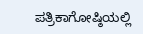ಪತ್ರಿಕಾಗೋಷ್ಠಿಯಲ್ಲಿ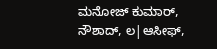ಮನೋಜ್ ಕುಮಾರ್, ನೌಶಾದ್, ಲ|ಆಸೀಫ್,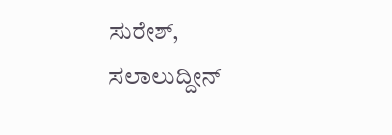ಸುರೇಶ್, ಸಲಾಲುದ್ದೀನ್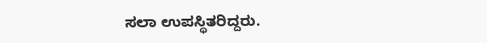ಸಲಾ ಉಪಸ್ಥಿತರಿದ್ದರು.